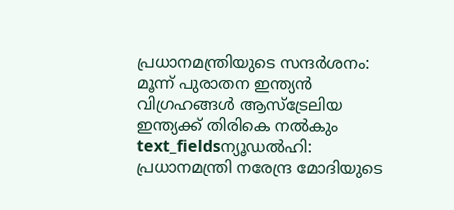പ്രധാനമന്ത്രിയുടെ സന്ദർശനം: മൂന്ന് പുരാതന ഇന്ത്യൻ വിഗ്രഹങ്ങൾ ആസ്ട്രേലിയ ഇന്ത്യക്ക് തിരികെ നൽകും
text_fieldsന്യൂഡൽഹി: പ്രധാനമന്ത്രി നരേന്ദ്ര മോദിയുടെ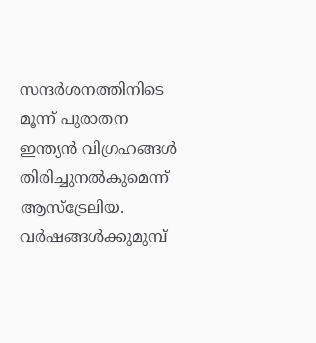സന്ദർശനത്തിനിടെ മൂന്ന് പുരാതന ഇന്ത്യൻ വിഗ്രഹങ്ങൾ തിരിച്ചുനൽകുമെന്ന് ആസ്ട്രേലിയ. വർഷങ്ങൾക്കുമുമ്പ്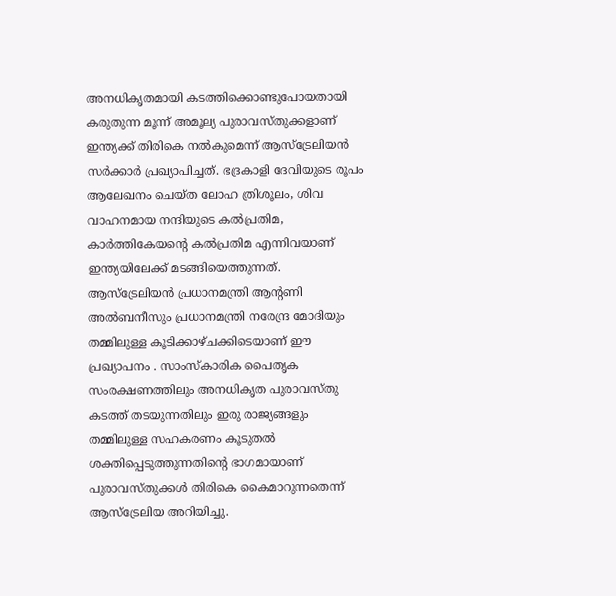അനധികൃതമായി കടത്തിക്കൊണ്ടുപോയതായി കരുതുന്ന മൂന്ന് അമൂല്യ പുരാവസ്തുക്കളാണ് ഇന്ത്യക്ക് തിരികെ നൽകുമെന്ന് ആസ്ട്രേലിയൻ സർക്കാർ പ്രഖ്യാപിച്ചത്. ഭദ്രകാളി ദേവിയുടെ രൂപം ആലേഖനം ചെയ്ത ലോഹ ത്രിശൂലം, ശിവ വാഹനമായ നന്ദിയുടെ കൽപ്രതിമ, കാർത്തികേയന്റെ കൽപ്രതിമ എന്നിവയാണ് ഇന്ത്യയിലേക്ക് മടങ്ങിയെത്തുന്നത്.
ആസ്ട്രേലിയൻ പ്രധാനമന്ത്രി ആന്റണി അൽബനീസും പ്രധാനമന്ത്രി നരേന്ദ്ര മോദിയും തമ്മിലുള്ള കൂടിക്കാഴ്ചക്കിടെയാണ് ഈ പ്രഖ്യാപനം . സാംസ്കാരിക പൈതൃക സംരക്ഷണത്തിലും അനധികൃത പുരാവസ്തു കടത്ത് തടയുന്നതിലും ഇരു രാജ്യങ്ങളും തമ്മിലുള്ള സഹകരണം കൂടുതൽ ശക്തിപ്പെടുത്തുന്നതിന്റെ ഭാഗമായാണ് പുരാവസ്തുക്കൾ തിരികെ കൈമാറുന്നതെന്ന് ആസ്ട്രേലിയ അറിയിച്ചു.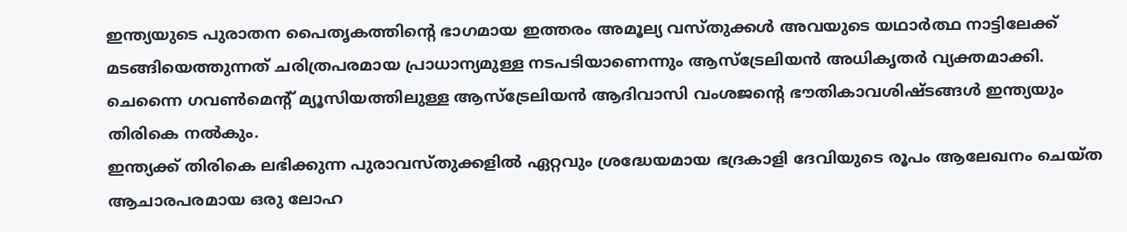ഇന്ത്യയുടെ പുരാതന പൈതൃകത്തിന്റെ ഭാഗമായ ഇത്തരം അമൂല്യ വസ്തുക്കൾ അവയുടെ യഥാർത്ഥ നാട്ടിലേക്ക് മടങ്ങിയെത്തുന്നത് ചരിത്രപരമായ പ്രാധാന്യമുള്ള നടപടിയാണെന്നും ആസ്ട്രേലിയൻ അധികൃതർ വ്യക്തമാക്കി. ചെന്നൈ ഗവൺമെന്റ് മ്യൂസിയത്തിലുള്ള ആസ്ട്രേലിയൻ ആദിവാസി വംശജന്റെ ഭൗതികാവശിഷ്ടങ്ങൾ ഇന്ത്യയും തിരികെ നൽകും.
ഇന്ത്യക്ക് തിരികെ ലഭിക്കുന്ന പുരാവസ്തുക്കളിൽ ഏറ്റവും ശ്രദ്ധേയമായ ഭദ്രകാളി ദേവിയുടെ രൂപം ആലേഖനം ചെയ്ത ആചാരപരമായ ഒരു ലോഹ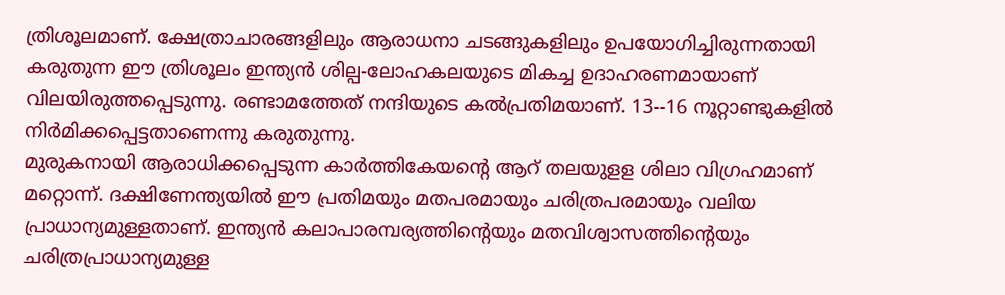ത്രിശൂലമാണ്. ക്ഷേത്രാചാരങ്ങളിലും ആരാധനാ ചടങ്ങുകളിലും ഉപയോഗിച്ചിരുന്നതായി കരുതുന്ന ഈ ത്രിശൂലം ഇന്ത്യൻ ശില്പ-ലോഹകലയുടെ മികച്ച ഉദാഹരണമായാണ് വിലയിരുത്തപ്പെടുന്നു. രണ്ടാമത്തേത് നന്ദിയുടെ കൽപ്രതിമയാണ്. 13--16 നൂറ്റാണ്ടുകളിൽ നിർമിക്കപ്പെട്ടതാണെന്നു കരുതുന്നു.
മുരുകനായി ആരാധിക്കപ്പെടുന്ന കാർത്തികേയന്റെ ആറ് തലയുളള ശിലാ വിഗ്രഹമാണ് മറ്റൊന്ന്. ദക്ഷിണേന്ത്യയിൽ ഈ പ്രതിമയും മതപരമായും ചരിത്രപരമായും വലിയ പ്രാധാന്യമുള്ളതാണ്. ഇന്ത്യൻ കലാപാരമ്പര്യത്തിന്റെയും മതവിശ്വാസത്തിന്റെയും ചരിത്രപ്രാധാന്യമുള്ള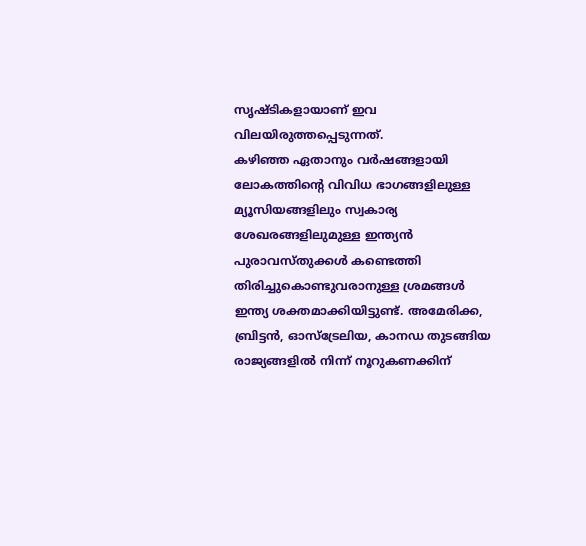സൃഷ്ടികളായാണ് ഇവ വിലയിരുത്തപ്പെടുന്നത്.
കഴിഞ്ഞ ഏതാനും വർഷങ്ങളായി ലോകത്തിന്റെ വിവിധ ഭാഗങ്ങളിലുള്ള മ്യൂസിയങ്ങളിലും സ്വകാര്യ ശേഖരങ്ങളിലുമുള്ള ഇന്ത്യൻ പുരാവസ്തുക്കൾ കണ്ടെത്തി തിരിച്ചുകൊണ്ടുവരാനുള്ള ശ്രമങ്ങൾ ഇന്ത്യ ശക്തമാക്കിയിട്ടുണ്ട്. അമേരിക്ക, ബ്രിട്ടൻ, ഓസ്ട്രേലിയ, കാനഡ തുടങ്ങിയ രാജ്യങ്ങളിൽ നിന്ന് നൂറുകണക്കിന്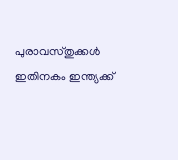പുരാവസ്തുക്കൾ ഇതിനകം ഇന്ത്യക്ക്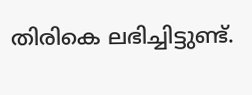തിരികെ ലഭിച്ചിട്ടുണ്ട്.